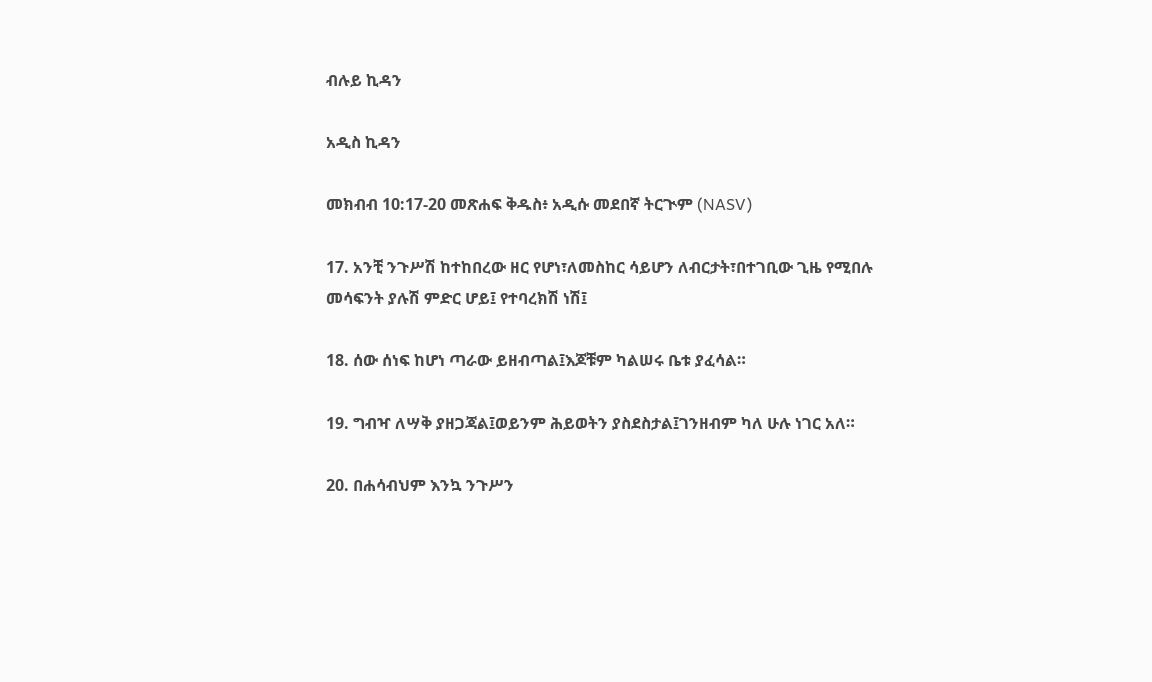ብሉይ ኪዳን

አዲስ ኪዳን

መክብብ 10:17-20 መጽሐፍ ቅዱስ፥ አዲሱ መደበኛ ትርጒም (NASV)

17. አንቺ ንጉሥሽ ከተከበረው ዘር የሆነ፣ለመስከር ሳይሆን ለብርታት፣በተገቢው ጊዜ የሚበሉ መሳፍንት ያሉሽ ምድር ሆይ፤ የተባረክሽ ነሽ፤

18. ሰው ሰነፍ ከሆነ ጣራው ይዘብጣል፤እጆቹም ካልሠሩ ቤቱ ያፈሳል።

19. ግብዣ ለሣቅ ያዘጋጃል፤ወይንም ሕይወትን ያስደስታል፤ገንዘብም ካለ ሁሉ ነገር አለ።

20. በሐሳብህም እንኳ ንጉሥን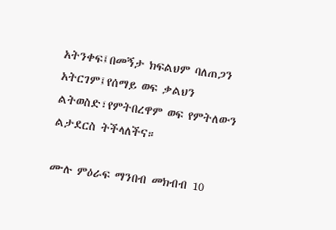አትንቀፍ፤በመኝታ ክፍልህም ባለጠጋን አትርገም፤የሰማይ ወፍ ቃልህን ልትወስድ፣የምትበረዋም ወፍ የምትለውን ልታደርስ ትችላለችና።

ሙሉ ምዕራፍ ማንበብ መክብብ 10